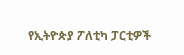የኢትዮጵያ ፖለቲካ ፓርቲዎች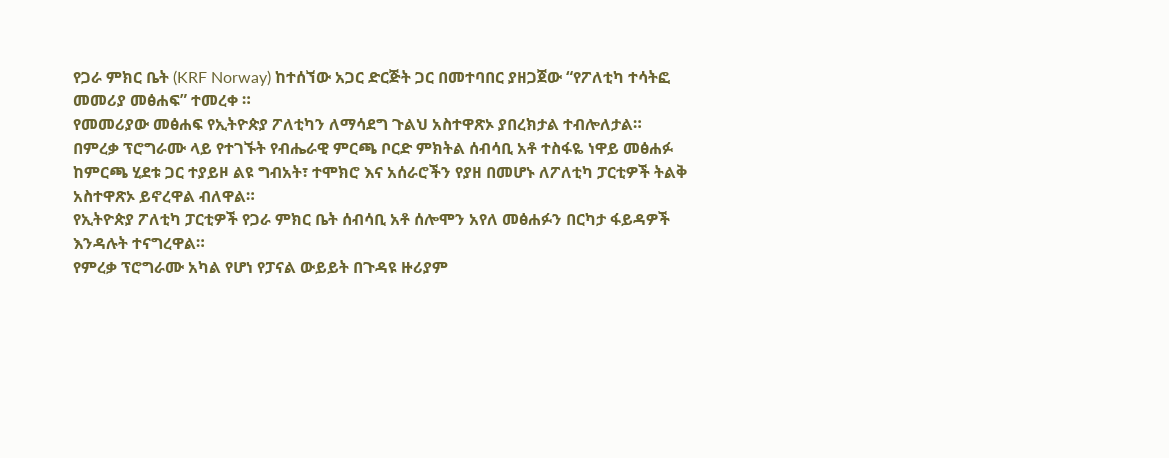የጋራ ምክር ቤት (KRF Norway) ከተሰኘው አጋር ድርጅት ጋር በመተባበር ያዘጋጀው “የፖለቲካ ተሳትፎ መመሪያ መፅሐፍ” ተመረቀ ።
የመመሪያው መፅሐፍ የኢትዮጵያ ፖለቲካን ለማሳደግ ጉልህ አስተዋጽኦ ያበረክታል ተብሎለታል።
በምረቃ ፕሮግራሙ ላይ የተገኙት የብሔራዊ ምርጫ ቦርድ ምክትል ሰብሳቢ አቶ ተስፋዬ ነዋይ መፅሐፉ ከምርጫ ሂደቱ ጋር ተያይዞ ልዩ ግብአት፣ ተሞክሮ እና አሰራሮችን የያዘ በመሆኑ ለፖለቲካ ፓርቲዎች ትልቅ አስተዋጽኦ ይኖረዋል ብለዋል።
የኢትዮጵያ ፖለቲካ ፓርቲዎች የጋራ ምክር ቤት ሰብሳቢ አቶ ሰሎሞን አየለ መፅሐፉን በርካታ ፋይዳዎች እንዳሉት ተናግረዋል።
የምረቃ ፕሮግራሙ አካል የሆነ የፓናል ውይይት በጉዳዩ ዙሪያም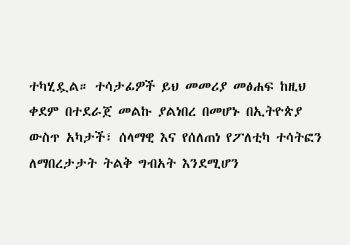ተካሂዷል። ተሳታፊዎች ይህ መመሪያ መፅሐፍ ከዚህ ቀደም በተደራጀ መልኩ ያልነበረ በመሆኑ በኢትዮጵያ ውስጥ አካታች፣ ሰላማዊ እና የሰለጠነ የፖለቲካ ተሳትፎን ለማበረታታት ትልቅ ግብአት እንደሚሆን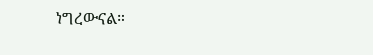ነግረውናል።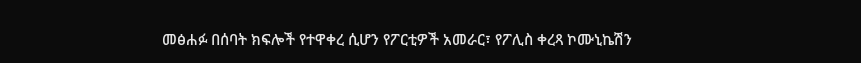መፅሐፉ በሰባት ክፍሎች የተዋቀረ ሲሆን የፖርቲዎች አመራር፣ የፖሊስ ቀረጻ ኮሙኒኬሽን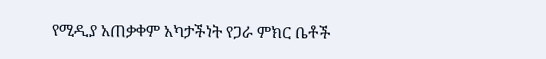የሚዲያ አጠቃቀም አካታችነት የጋራ ምክር ቤቶች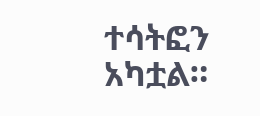ተሳትፎን አካቷል።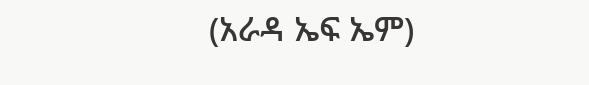(አራዳ ኤፍ ኤም)